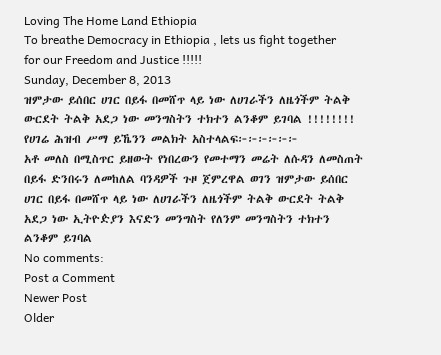Loving The Home Land Ethiopia
To breathe Democracy in Ethiopia , lets us fight together for our Freedom and Justice !!!!!
Sunday, December 8, 2013
ዝምታው ይሰበር ሀገር በይፋ በመሸጥ ላይ ነው ለሀገራችን ለዜጎችም ትልቅ ውርደት ትልቅ አደጋ ነው መንግስትን ተክተን ልንቆም ይገባል !!!!!!!!
የሀገሬ ሕዝብ ሥማ ይኼንን መልክት አስተላልፍ፦፦፦፦፦፦
አቶ መለስ በሚስጥር ይዘውት የነበረውን የመተማን መሬት ለሱዳን ለመስጠት በይፋ ድንበሩን ለመከለል ባንዳዎች ጉዞ ጀምረዋል ወገን ዝምታው ይሰበር ሀገር በይፋ በመሸጥ ላይ ነው ለሀገራችን ለዜጎችም ትልቅ ውርደት ትልቅ አደጋ ነው ኢትዮዽያን እናድን መንግስት የለንም መንግስትን ተክተን ልንቆም ይገባል
No comments:
Post a Comment
Newer Post
Older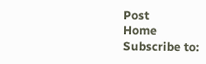Post
Home
Subscribe to: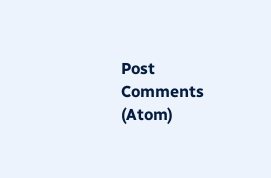Post Comments (Atom)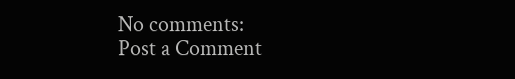No comments:
Post a Comment